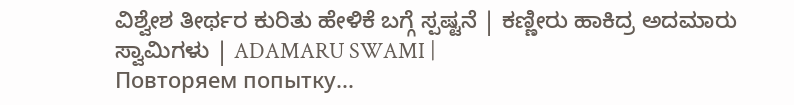ವಿಶ್ವೇಶ ತೀರ್ಥರ ಕುರಿತು ಹೇಳಿಕೆ ಬಗ್ಗೆ ಸ್ಪಷ್ಟನೆ | ಕಣ್ಣೀರು ಹಾಕಿದ್ರ ಅದಮಾರು ಸ್ವಾಮಿಗಳು | ADAMARU SWAMI |
Повторяем попытку...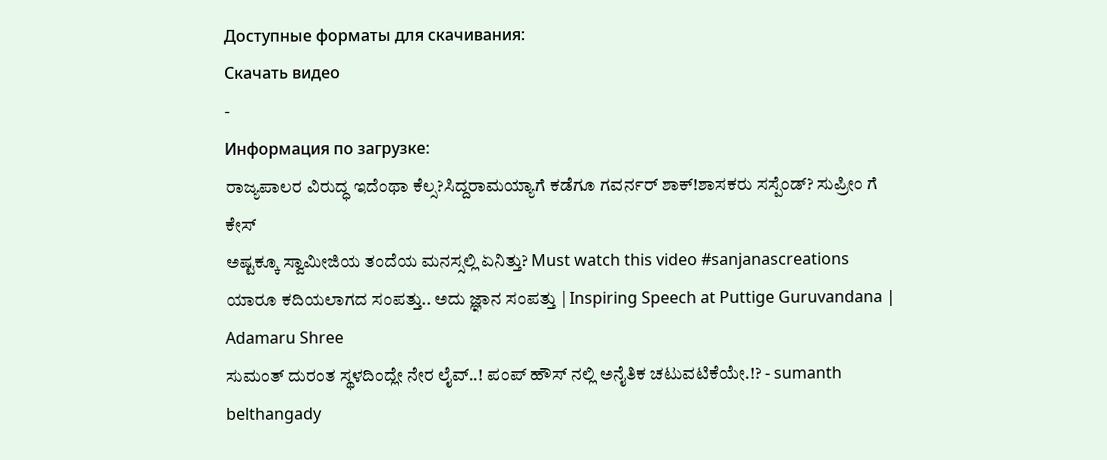Доступные форматы для скачивания:
Скачать видео
-
Информация по загрузке:
ರಾಜ್ಯಪಾಲರ ವಿರುದ್ಧ ಇದೆಂಥಾ ಕೆಲ್ಸ?ಸಿದ್ದರಾಮಯ್ಯಾಗೆ ಕಡೆಗೂ ಗವರ್ನರ್ ಶಾಕ್!ಶಾಸಕರು ಸಸ್ಪೆಂಡ್? ಸುಪ್ರೀಂ ಗೆ ಕೇಸ್
ಅಷ್ಟಕ್ಕೂ ಸ್ವಾಮೀಜಿಯ ತಂದೆಯ ಮನಸ್ಸಲ್ಲಿ ಏನಿತ್ತು? Must watch this video #sanjanascreations
ಯಾರೂ ಕದಿಯಲಾಗದ ಸಂಪತ್ತು.. ಅದು ಜ್ಞಾನ ಸಂಪತ್ತು | Inspiring Speech at Puttige Guruvandana | Adamaru Shree
ಸುಮಂತ್ ದುರಂತ ಸ್ಥಳದಿಂದ್ಲೇ ನೇರ ಲೈವ್..! ಪಂಪ್ ಹೌಸ್ ನಲ್ಲಿ ಅನೈತಿಕ ಚಟುವಟಿಕೆಯೇ.!? - sumanth belthangady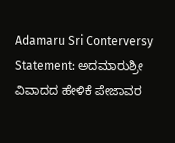Adamaru Sri Conterversy Statement: ಅದಮಾರುಶ್ರೀ ವಿವಾದದ ಹೇಳಿಕೆ ಪೇಜಾವರ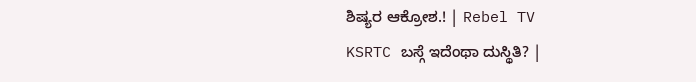ಶಿಷ್ಯರ ಆಕ್ರೋಶ.! | Rebel TV
KSRTC ಬಸ್ಗೆ ಇದೆಂಥಾ ದುಸ್ಥಿತಿ? |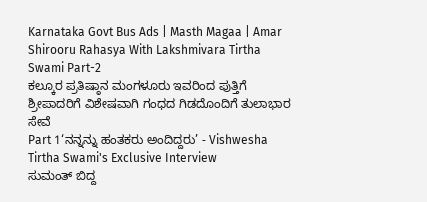Karnataka Govt Bus Ads | Masth Magaa | Amar
Shirooru Rahasya With Lakshmivara Tirtha Swami Part-2
ಕಲ್ಕೂರ ಪ್ರತಿಷ್ಠಾನ ಮಂಗಳೂರು ಇವರಿಂದ ಪುತ್ತಿಗೆ ಶ್ರೀಪಾದರಿಗೆ ವಿಶೇಷವಾಗಿ ಗಂಧದ ಗಿಡದೊಂದಿಗೆ ತುಲಾಭಾರ ಸೇವೆ
Part 1‘ನನ್ನನ್ನು ಹಂತಕರು ಅಂದಿದ್ದರು’ - Vishwesha Tirtha Swami's Exclusive Interview
ಸುಮಂತ್ ಬಿದ್ದ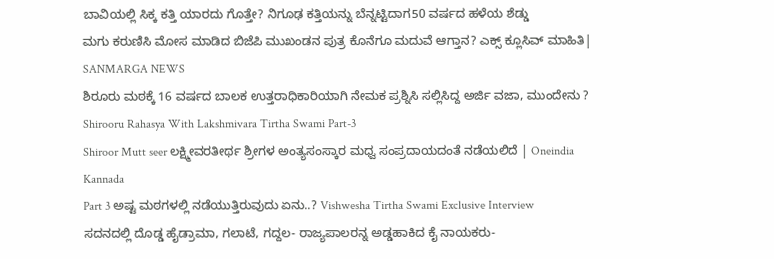ಬಾವಿಯಲ್ಲಿ ಸಿಕ್ಕ ಕತ್ತಿ ಯಾರದು ಗೊತ್ತೇ? ನಿಗೂಢ ಕತ್ತಿಯನ್ನು ಬೆನ್ನಟ್ಟಿದಾಗ50 ವರ್ಷದ ಹಳೆಯ ಶೆಡ್ಡು
ಮಗು ಕರುಣಿಸಿ ಮೋಸ ಮಾಡಿದ ಬಿಜೆಪಿ ಮುಖಂಡನ ಪುತ್ರ ಕೊನೆಗೂ ಮದುವೆ ಆಗ್ತಾನ? ಎಕ್ಸ್ ಕ್ಲೂಸಿವ್ ಮಾಹಿತಿ| SANMARGA NEWS
ಶಿರೂರು ಮಠಕ್ಕೆ 16 ವರ್ಷದ ಬಾಲಕ ಉತ್ತರಾಧಿಕಾರಿಯಾಗಿ ನೇಮಕ ಪ್ರಶ್ನಿಸಿ ಸಲ್ಲಿಸಿದ್ದ ಅರ್ಜಿ ವಜಾ, ಮುಂದೇನು ?
Shirooru Rahasya With Lakshmivara Tirtha Swami Part-3
Shiroor Mutt seer ಲಕ್ಷ್ಮೀವರತೀರ್ಥ ಶ್ರೀಗಳ ಅಂತ್ಯಸಂಸ್ಕಾರ ಮಧ್ವ ಸಂಪ್ರದಾಯದಂತೆ ನಡೆಯಲಿದೆ | Oneindia Kannada
Part 3 ಅಷ್ಟ ಮಠಗಳಲ್ಲಿ ನಡೆಯುತ್ತಿರುವುದು ಏನು..? Vishwesha Tirtha Swami Exclusive Interview
ಸದನದಲ್ಲಿ ದೊಡ್ಡ ಹೈಡ್ರಾಮಾ, ಗಲಾಟೆ, ಗದ್ದಲ- ರಾಜ್ಯಪಾಲರನ್ನ ಅಡ್ಡಹಾಕಿದ ಕೈ ನಾಯಕರು-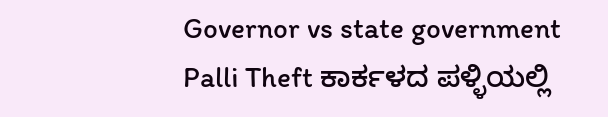Governor vs state government
Palli Theft ಕಾರ್ಕಳದ ಪಳ್ಳಿಯಲ್ಲಿ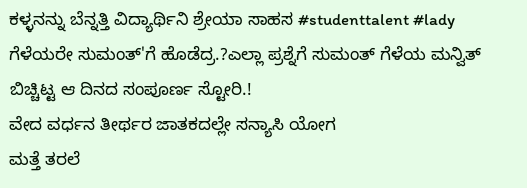ಕಳ್ಳನನ್ನು ಬೆನ್ನತ್ತಿ ವಿದ್ಯಾರ್ಥಿನಿ ಶ್ರೇಯಾ ಸಾಹಸ #studenttalent #lady
ಗೆಳೆಯರೇ ಸುಮಂತ್'ಗೆ ಹೊಡೆದ್ರ.?ಎಲ್ಲಾ ಪ್ರಶ್ನೆಗೆ ಸುಮಂತ್ ಗೆಳೆಯ ಮನ್ವಿತ್ ಬಿಚ್ಚಿಟ್ಟ ಆ ದಿನದ ಸಂಪೂರ್ಣ ಸ್ಟೋರಿ.!
ವೇದ ವರ್ಧನ ತೀರ್ಥರ ಜಾತಕದಲ್ಲೇ ಸನ್ಯಾಸಿ ಯೋಗ
ಮತ್ತೆ ತರಲೆ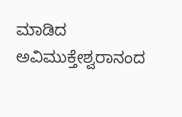ಮಾಡಿದ ಅವಿಮುಕ್ತೇಶ್ವರಾನಂದ